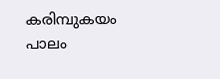കരിമ്പുകയം പാലം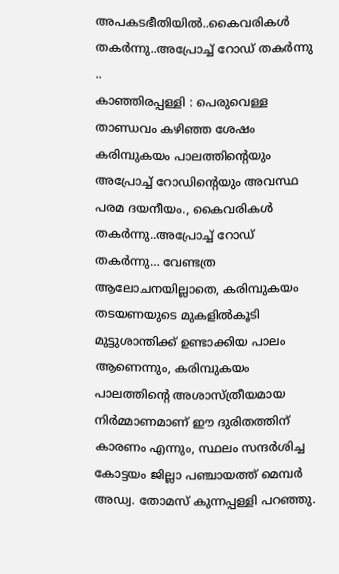അപകടഭീതിയിൽ..കൈവരികൾ തകർന്നു..അപ്രോച്ച് റോഡ് തകർന്നു ..
കാഞ്ഞിരപ്പള്ളി : പെരുവെള്ള താണ്ഡവം കഴിഞ്ഞ ശേഷം കരിമ്പുകയം പാലത്തിന്റെയും അപ്രോച്ച് റോഡിന്റെയും അവസ്ഥ പരമ ദയനീയം., കൈവരികൾ തകർന്നു..അപ്രോച്ച് റോഡ് തകർന്നു… വേണ്ടത്ര ആലോചനയില്ലാതെ, കരിമ്പുകയം തടയണയുടെ മുകളിൽകൂടി മുട്ടുശാന്തിക്ക് ഉണ്ടാക്കിയ പാലം ആണെന്നും, കരിമ്പുകയം പാലത്തിന്റെ അശാസ്ത്രീയമായ നിർമ്മാണമാണ് ഈ ദുരിതത്തിന് കാരണം എന്നും, സ്ഥലം സന്ദർശിച്ച കോട്ടയം ജില്ലാ പഞ്ചായത്ത് മെമ്പർ അഡ്വ. തോമസ് കുന്നപ്പള്ളി പറഞ്ഞു.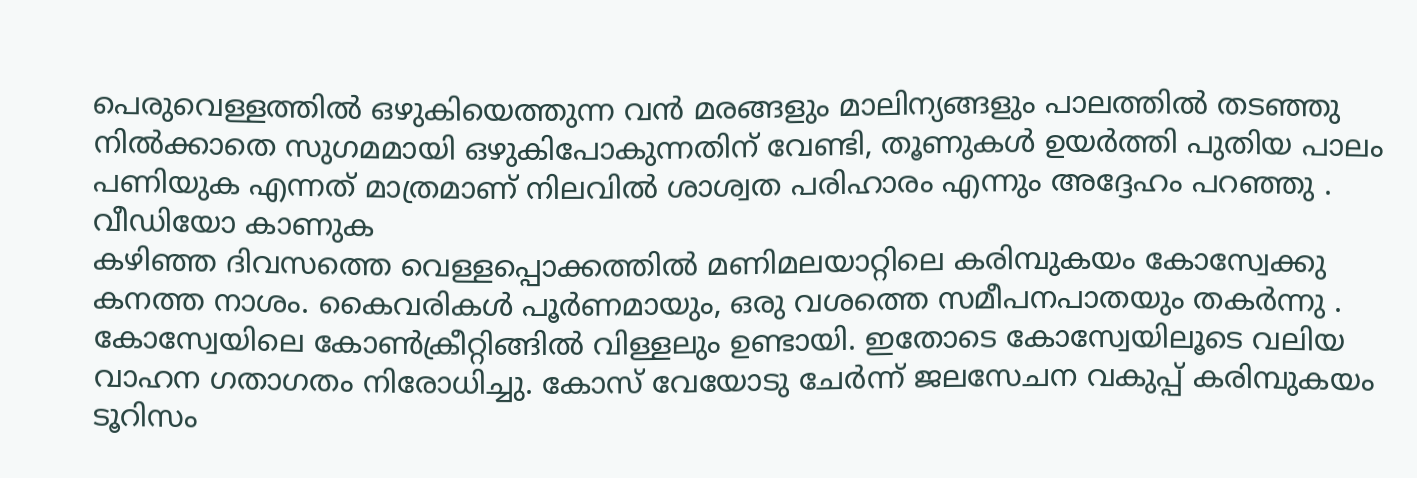പെരുവെള്ളത്തിൽ ഒഴുകിയെത്തുന്ന വൻ മരങ്ങളും മാലിന്യങ്ങളും പാലത്തിൽ തടഞ്ഞു നിൽക്കാതെ സുഗമമായി ഒഴുകിപോകുന്നതിന് വേണ്ടി, തൂണുകൾ ഉയർത്തി പുതിയ പാലം പണിയുക എന്നത് മാത്രമാണ് നിലവിൽ ശാശ്വത പരിഹാരം എന്നും അദ്ദേഹം പറഞ്ഞു . വീഡിയോ കാണുക
കഴിഞ്ഞ ദിവസത്തെ വെള്ളപ്പൊക്കത്തിൽ മണിമലയാറ്റിലെ കരിമ്പുകയം കോസ്വേക്കു കനത്ത നാശം. കൈവരികൾ പൂർണമായും, ഒരു വശത്തെ സമീപനപാതയും തകർന്നു . കോസ്വേയിലെ കോൺക്രീറ്റിങ്ങിൽ വിള്ളലും ഉണ്ടായി. ഇതോടെ കോസ്വേയിലൂടെ വലിയ വാഹന ഗതാഗതം നിരോധിച്ചു. കോസ് വേയോടു ചേർന്ന് ജലസേചന വകുപ്പ് കരിമ്പുകയം ടൂറിസം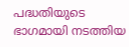പദ്ധതിയുടെ ഭാഗമായി നടത്തിയ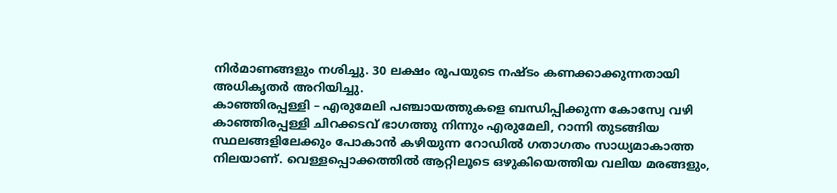നിർമാണങ്ങളും നശിച്ചു. 30 ലക്ഷം രൂപയുടെ നഷ്ടം കണക്കാക്കുന്നതായി അധികൃതർ അറിയിച്ചു.
കാഞ്ഞിരപ്പള്ളി – എരുമേലി പഞ്ചായത്തുകളെ ബന്ധിപ്പിക്കുന്ന കോസ്വേ വഴി കാഞ്ഞിരപ്പള്ളി ചിറക്കടവ് ഭാഗത്തു നിന്നും എരുമേലി, റാന്നി തുടങ്ങിയ സ്ഥലങ്ങളിലേക്കും പോകാൻ കഴിയുന്ന റോഡിൽ ഗതാഗതം സാധ്യമാകാത്ത നിലയാണ്. വെള്ളപ്പൊക്കത്തിൽ ആറ്റിലൂടെ ഒഴുകിയെത്തിയ വലിയ മരങ്ങളും,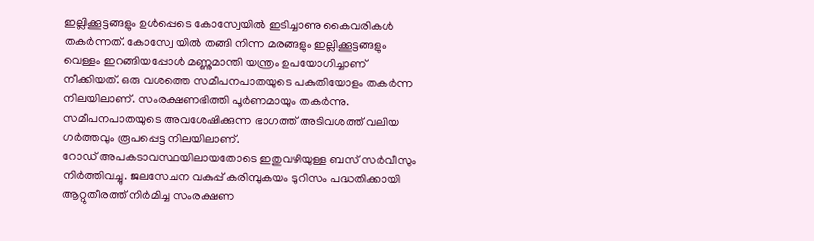ഇല്ലിക്കൂട്ടങ്ങളും ഉൾപ്പെടെ കോസ്വേയിൽ ഇടിച്ചാണു കൈവരികൾ തകർന്നത്. കോസ്വേ യിൽ തങ്ങി നിന്ന മരങ്ങളും ഇല്ലിക്കൂട്ടങ്ങളും വെള്ളം ഇറങ്ങിയപ്പോൾ മണ്ണുമാന്തി യന്ത്രം ഉപയോഗിച്ചാണ് നീക്കിയത്. ഒരു വശത്തെ സമീപനപാതയുടെ പകുതിയോളം തകർന്ന നിലയിലാണ്. സംരക്ഷണഭിത്തി പൂർണമായും തകർന്നു. സമീപനപാതയുടെ അവശേഷിക്കുന്ന ഭാഗത്ത് അടിവശത്ത് വലിയ ഗർത്തവും രൂപപ്പെട്ട നിലയിലാണ്.
റോഡ് അപകടാവസ്ഥയിലായതോടെ ഇതുവഴിയുള്ള ബസ് സർവീസും നിർത്തിവച്ചു. ജലസേചന വകുപ്പ് കരിമ്പുകയം ടുറിസം പദ്ധതിക്കായി ആറ്റുതീരത്ത് നിർമിച്ച സംരക്ഷണ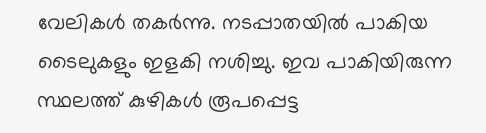വേലികൾ തകർന്നു. നടപ്പാതയിൽ പാകിയ ടൈലുകളും ഇളകി നശിച്ചു. ഇവ പാകിയിരുന്ന സ്ഥലത്ത് കുഴികൾ രൂപപ്പെട്ട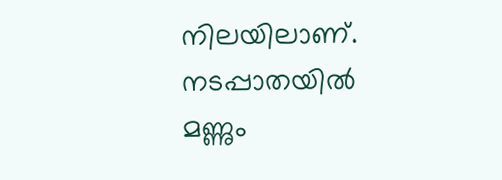നിലയിലാണ്. നടപ്പാതയിൽ മണ്ണും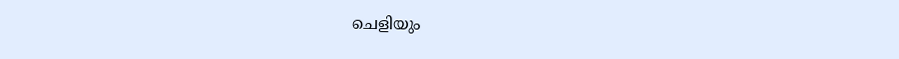ചെളിയും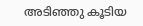അടിഞ്ഞു കൂടിയ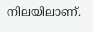നിലയിലാണ്.